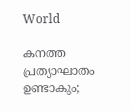World

കനത്ത പ്രത്യാഘാതം ഉണ്ടാകും;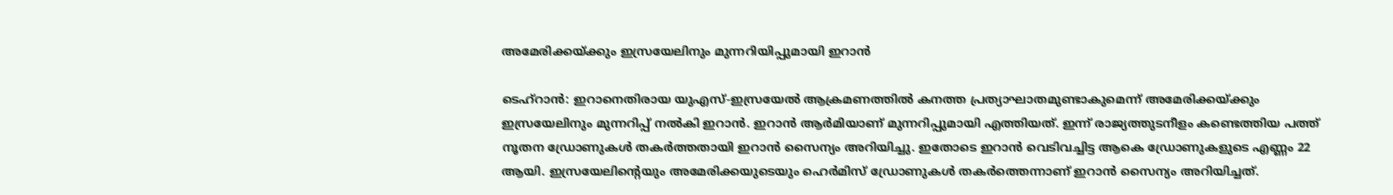അമേരിക്കയ്ക്കും ഇസ്രയേലിനും മുന്നറിയിപ്പുമായി ഇറാൻ

ടെഹ്റാൻ: ഇറാനെതിരായ യുഎസ്-ഇസ്രയേൽ ആക്രമണത്തിൽ കനത്ത പ്രത്യാഘാതമുണ്ടാകുമെന്ന് അമേരിക്കയ്ക്കും ഇസ്രയേലിനും മുന്നറിപ്പ് നൽകി ഇറാൻ. ഇറാൻ ആർമിയാണ് മുന്നറിപ്പുമായി എത്തിയത്. ഇന്ന് രാജ്യത്തുടനീളം കണ്ടെത്തിയ പത്ത് നൂതന ഡ്രോണുകൾ തകർത്തതായി ഇറാൻ സൈന്യം അറിയിച്ചു. ഇതോടെ ഇറാൻ വെടിവച്ചിട്ട ആകെ ഡ്രോണുകളുടെ എണ്ണം 22 ആയി. ഇസ്രയേലിൻ്റെയും അമേരിക്കയുടെയും ഹെർമിസ് ഡ്രോണുകൾ തകർത്തെന്നാണ് ഇറാൻ സൈന്യം അറിയിച്ചത്.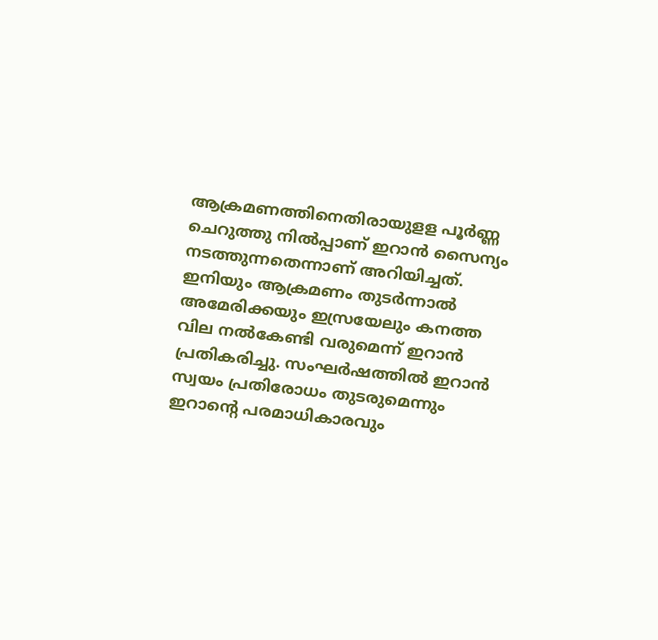ആക്രമണത്തിനെതിരായുളള പൂർണ്ണ ചെറുത്തു നിൽപ്പാണ് ഇറാൻ സൈന്യം നടത്തുന്നതെന്നാണ് അറിയിച്ചത്. ഇനിയും ആക്രമണം തുടർന്നാൽ അമേരിക്കയും ഇസ്രയേലും കനത്ത വില നൽകേണ്ടി വരുമെന്ന് ഇറാൻ പ്രതികരിച്ചു. സംഘർഷത്തിൽ ഇറാൻ സ്വയം പ്രതിരോധം തുടരുമെന്നും ഇറാൻ്റെ പരമാധികാരവും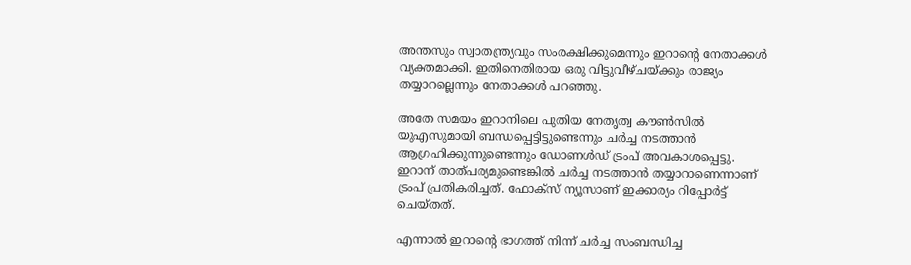അന്തസും സ്വാതന്ത്ര്യവും സംരക്ഷിക്കുമെന്നും ഇറാന്റെ നേതാക്കൾ വ്യക്തമാക്കി. ഇതിനെതിരായ ഒരു വിട്ടുവീഴ്ചയ്ക്കും രാജ്യം തയ്യാറല്ലെന്നും നേതാക്കൾ പറഞ്ഞു.

അതേ സമയം ഇറാനിലെ പുതിയ നേതൃത്വ കൗൺസിൽ യുഎസുമായി ബന്ധപ്പെട്ടിട്ടുണ്ടെന്നും ചർച്ച നടത്താൻ ആഗ്രഹിക്കുന്നുണ്ടെന്നും ഡോണൾഡ് ട്രംപ് അവകാശപ്പെട്ടു. ഇറാന് താത്പര്യമുണ്ടെങ്കിൽ ചർച്ച നടത്താൻ തയ്യാറാണെന്നാണ് ട്രംപ് പ്രതികരിച്ചത്. ഫോക്സ് ന്യൂസാണ് ഇക്കാര്യം റിപ്പോർട്ട് ചെയ്തത്.

എന്നാൽ ഇറാൻ്റെ ഭാഗത്ത് നിന്ന് ചർച്ച സംബന്ധിച്ച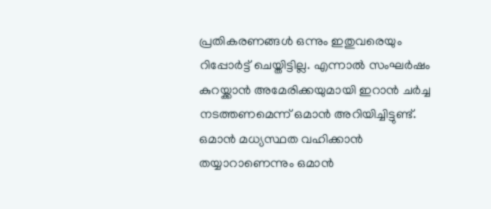പ്രതികരണങ്ങൾ ഒന്നും ഇതുവരെയും റിപ്പോർട്ട് ചെയ്തിട്ടില്ല. എന്നാൽ സംഘർഷം കുറയ്ക്കാൻ അമേരിക്കയുമായി ഇറാൻ ചർച്ച നടത്തണമെന്ന് ഒമാൻ അറിയിച്ചിട്ടുണ്ട്. ഒമാൻ മധ്യസ്ഥത വഹിക്കാൻ തയ്യാറാണെന്നും ഒമാൻ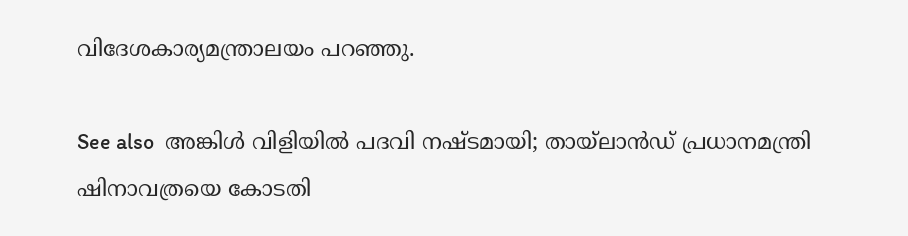വിദേശകാര്യമന്ത്രാലയം പറഞ്ഞു.

See also  അങ്കിൾ വിളിയിൽ പദവി നഷ്ടമായി; തായ്‌ലാൻഡ് പ്രധാനമന്ത്രി ഷിനാവത്രയെ കോടതി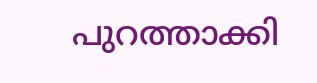പുറത്താക്കി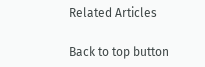Related Articles

Back to top button